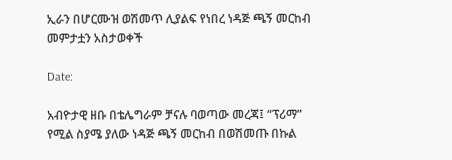ኢራን በሆርሙዝ ወሽመጥ ሊያልፍ የነበረ ነዳጅ ጫኝ መርከብ መምታቷን አስታወቀች

Date:

አብዮታዊ ዘቡ በቴሌግራም ቻናሉ ባወጣው መረጃ፤ “ፕሪማ” የሚል ስያሜ ያለው ነዳጅ ጫኝ መርከብ በወሽመጡ በኩል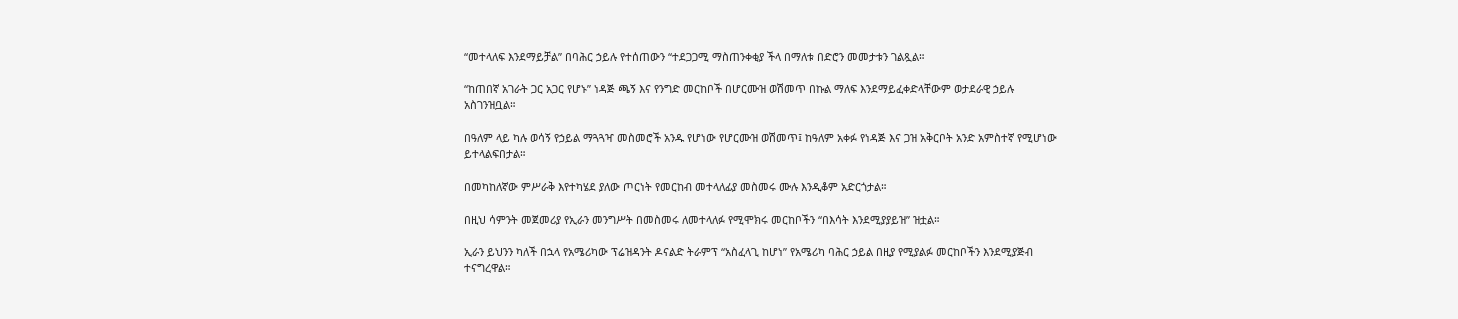“መተላለፍ እንደማይቻል” በባሕር ኃይሉ የተሰጠውን “ተደጋጋሚ ማስጠንቀቂያ ችላ በማለቱ በድሮን መመታቱን ገልጿል።

“ከጠበኛ አገራት ጋር አጋር የሆኑ” ነዳጅ ጫኝ እና የንግድ መርከቦች በሆርሙዝ ወሽመጥ በኩል ማለፍ እንደማይፈቀድላቸውም ወታደራዊ ኃይሉ አስገንዝቧል።

በዓለም ላይ ካሉ ወሳኝ የኃይል ማጓጓዣ መስመሮች አንዱ የሆነው የሆርሙዝ ወሽመጥ፤ ከዓለም አቀፉ የነዳጅ እና ጋዝ አቅርቦት አንድ አምስተኛ የሚሆነው ይተላልፍበታል።

በመካከለኛው ምሥራቅ እየተካሄደ ያለው ጦርነት የመርከብ መተላለፊያ መስመሩ ሙሉ እንዲቆም አድርጎታል።

በዚህ ሳምንት መጀመሪያ የኢራን መንግሥት በመስመሩ ለመተላለፉ የሚሞክሩ መርከቦችን “በእሳት እንደሚያያይዝ” ዝቷል።

ኢራን ይህንን ካለች በኋላ የአሜሪካው ፕሬዝዳንት ዶናልድ ትራምፕ “አስፈላጊ ከሆነ” የአሜሪካ ባሕር ኃይል በዚያ የሚያልፉ መርከቦችን እንደሚያጅብ ተናግረዋል።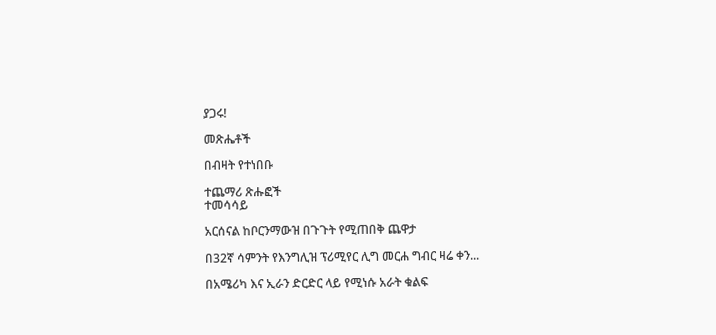ያጋሩ!

መጽሔቶች

በብዛት የተነበቡ

ተጨማሪ ጽሑፎች
ተመሳሳይ

አርሰናል ከቦርንማውዝ በጉጉት የሚጠበቅ ጨዋታ

በ32ኛ ሳምንት የእንግሊዝ ፕሪሚየር ሊግ መርሐ ግብር ዛሬ ቀን...

በአሜሪካ እና ኢራን ድርድር ላይ የሚነሱ አራት ቁልፍ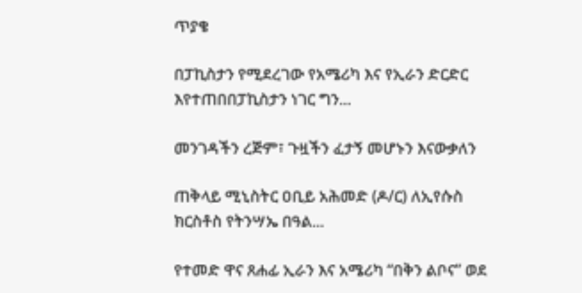ጥያቄ

በፓኪስታን የሚደረገው የአሜሪካ እና የኢራን ድርድር እየተጠበበፓኪስታን ነገር ግን...

መንገዳችን ረጅም፣ ጉዟችን ፈታኝ መሆኑን እናውቃለን

ጠቅላይ ሚኒስትር ዐቢይ አሕመድ (ዶ/ር) ለኢየሱስ ክርስቶስ የትንሣኤ በዓል...

የተመድ ዋና ጸሐፊ ኢራን እና አሜሪካ “በቅን ልቦና” ወደ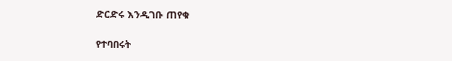ድርድሩ እንዲገቡ ጠየቁ

የተባበሩት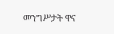መንግሥታት ዋና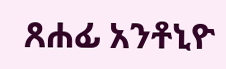ጸሐፊ አንቶኒዮ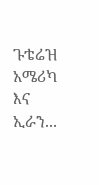ጉቴሬዝ አሜሪካ እና ኢራን...